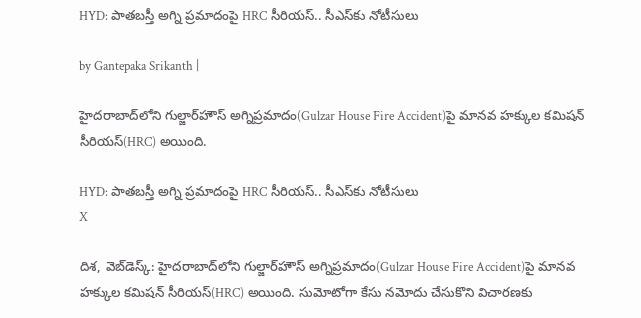HYD: పాతబస్తీ అగ్ని ప్రమాదంపై HRC సీరియస్.. సీఎస్‌కు నోటీసులు

by Gantepaka Srikanth |

హైదరాబాద్‌లోని గుల్జార్‌హౌస్ అగ్నిప్రమాదం(Gulzar House Fire Accident)పై మానవ హక్కుల కమిషన్ సీరియస్(HRC) అయింది.

HYD: పాతబస్తీ అగ్ని ప్రమాదంపై HRC సీరియస్.. సీఎస్‌కు నోటీసులు
X

దిశ, వెబ్‌డెస్క్: హైదరాబాద్‌లోని గుల్జార్‌హౌస్ అగ్నిప్రమాదం(Gulzar House Fire Accident)పై మానవ హక్కుల కమిషన్ సీరియస్(HRC) అయింది. సుమోటోగా కేసు నమోదు చేసుకొని విచారణకు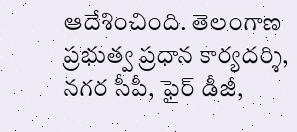ఆదేశించింది. తెలంగాణ ప్రభుత్వ ప్రధాన కార్యదర్శి, నగర సీపీ, ఫైర్ డీజీ,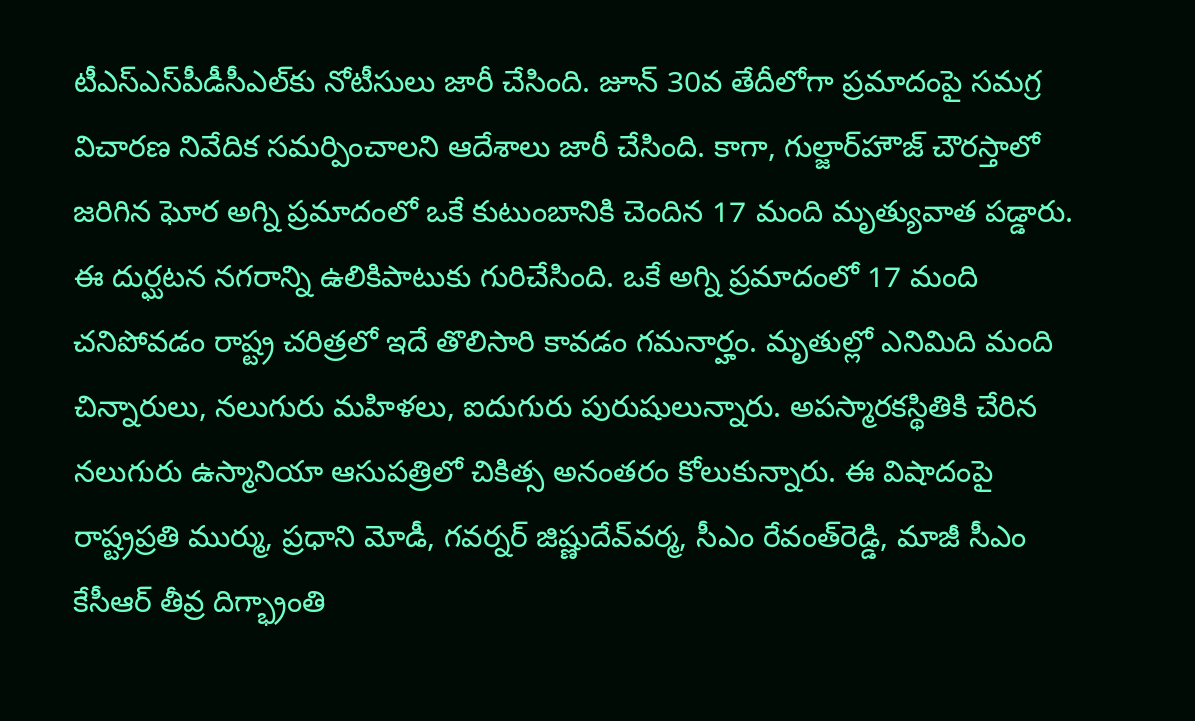టీఎస్‌ఎస్‌పీడీసీఎల్‌కు నోటీసులు జారీ చేసింది. జూన్ 30వ తేదీలోగా ప్రమాదంపై సమగ్ర విచారణ నివేదిక సమర్పించాలని ఆదేశాలు జారీ చేసింది. కాగా, గుల్జార్‌హౌజ్‌ చౌరస్తాలో జరిగిన ఘోర అగ్ని ప్రమాదంలో ఒకే కుటుంబానికి చెందిన 17 మంది మృత్యువాత పడ్డారు. ఈ దుర్ఘటన నగరాన్ని ఉలికిపాటుకు గురిచేసింది. ఒకే అగ్ని ప్రమాదంలో 17 మంది చనిపోవడం రాష్ట్ర చరిత్రలో ఇదే తొలిసారి కావడం గమనార్హం. మృతుల్లో ఎనిమిది మంది చిన్నారులు, నలుగురు మహిళలు, ఐదుగురు పురుషులున్నారు. అపస్మారకస్థితికి చేరిన నలుగురు ఉస్మానియా ఆసుపత్రిలో చికిత్స అనంతరం కోలుకున్నారు. ఈ విషాదంపై రాష్ట్రప్రతి ముర్ము, ప్రధాని మోడీ, గవర్నర్‌ జిష్ణుదేవ్‌వర్మ, సీఎం రేవంత్‌రెడ్డి, మాజీ సీఎం కేసీఆర్‌ తీవ్ర దిగ్భ్రాంతి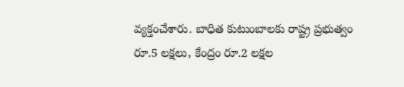వ్యక్తంచేశారు. బాధిత కుటుంబాలకు రాష్ట్ర ప్రభుత్వం రూ.5 లక్షలు, కేంద్రం రూ.2 లక్షల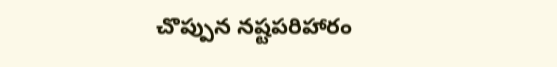చొప్పున నష్టపరిహారం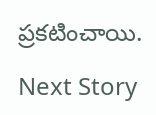ప్రకటించాయి.

Next Story